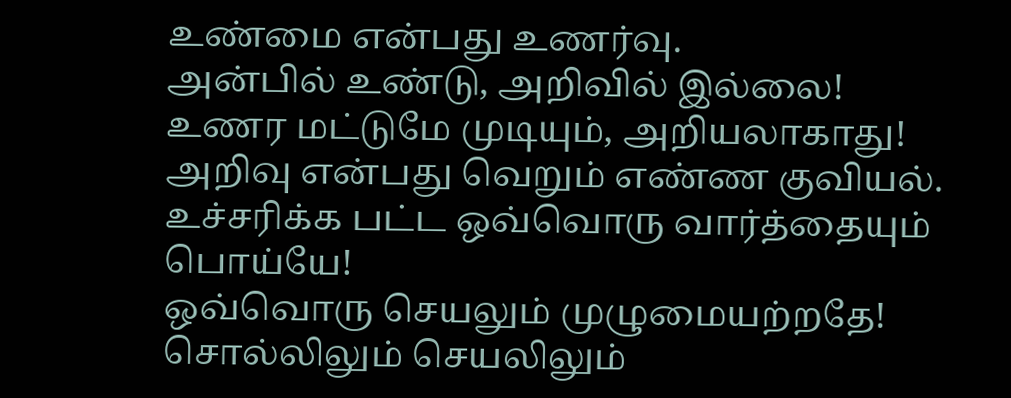உண்மை என்பது உணர்வு.
அன்பில் உண்டு, அறிவில் இல்லை!
உணர மட்டுமே முடியும், அறியலாகாது!
அறிவு என்பது வெறும் எண்ண குவியல்.
உச்சரிக்க பட்ட ஒவ்வொரு வார்த்தையும் பொய்யே!
ஒவ்வொரு செயலும் முழுமையற்றதே!
சொல்லிலும் செயலிலும்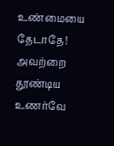உண்மையை தேடாதே!
அவற்றை தூண்டிய உணர்வே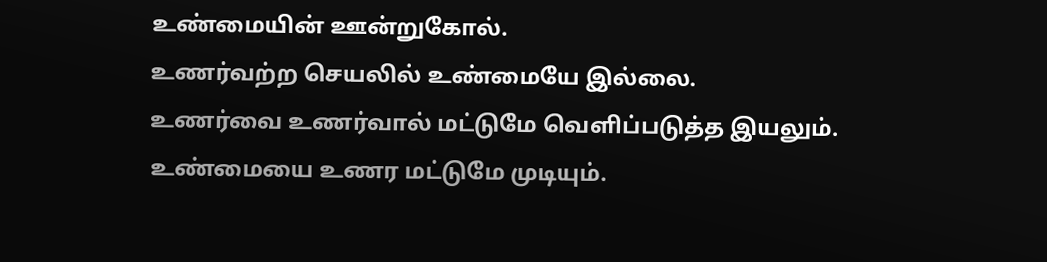உண்மையின் ஊன்றுகோல்.
உணர்வற்ற செயலில் உண்மையே இல்லை.
உணர்வை உணர்வால் மட்டுமே வெளிப்படுத்த இயலும்.
உண்மையை உணர மட்டுமே முடியும்.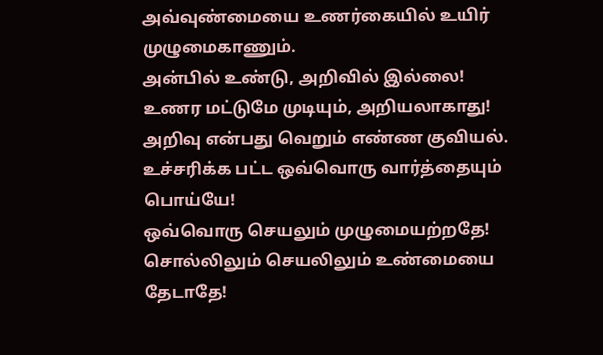அவ்வுண்மையை உணர்கையில் உயிர் முழுமைகாணும்.
அன்பில் உண்டு, அறிவில் இல்லை!
உணர மட்டுமே முடியும், அறியலாகாது!
அறிவு என்பது வெறும் எண்ண குவியல்.
உச்சரிக்க பட்ட ஒவ்வொரு வார்த்தையும் பொய்யே!
ஒவ்வொரு செயலும் முழுமையற்றதே!
சொல்லிலும் செயலிலும் உண்மையை தேடாதே!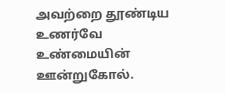அவற்றை தூண்டிய உணர்வே உண்மையின் ஊன்றுகோல்.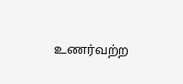உணர்வற்ற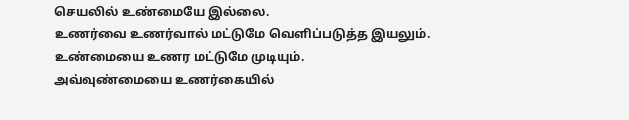செயலில் உண்மையே இல்லை.
உணர்வை உணர்வால் மட்டுமே வெளிப்படுத்த இயலும்.
உண்மையை உணர மட்டுமே முடியும்.
அவ்வுண்மையை உணர்கையில்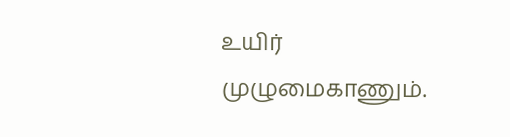உயிர் முழுமைகாணும்.